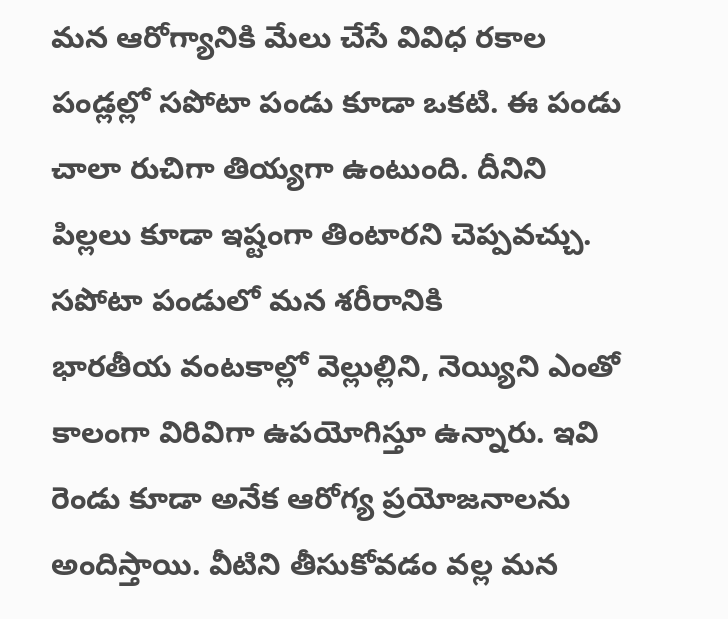మన ఆరోగ్యానికి మేలు చేసే వివిధ రకాల పండ్లల్లో సపోటా పండు కూడా ఒకటి. ఈ పండు చాలా రుచిగా తియ్యగా ఉంటుంది. దీనిని పిల్లలు కూడా ఇష్టంగా తింటారని చెప్పవచ్చు. సపోటా పండులో మన శరీరానికి
భారతీయ వంటకాల్లో వెల్లుల్లిని, నెయ్యిని ఎంతో కాలంగా విరివిగా ఉపయోగిస్తూ ఉన్నారు. ఇవి రెండు కూడా అనేక ఆరోగ్య ప్రయోజనాలను అందిస్తాయి. వీటిని తీసుకోవడం వల్ల మన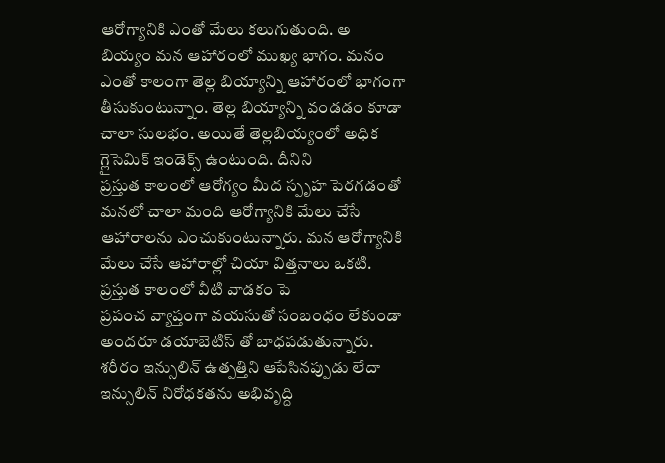ఆరోగ్యానికి ఎంతో మేలు కలుగుతుంది. అ
బియ్యం మన ఆహారంలో ముఖ్య భాగం. మనం ఎంతో కాలంగా తెల్ల బియ్యాన్ని ఆహారంలో భాగంగా తీసుకుంటున్నాం. తెల్ల బియ్యాన్ని వండడం కూడా చాలా సులభం. అయితే తెల్లబియ్యంలో అధిక గ్లైసెమిక్ ఇండెక్స్ ఉంటుంది. దీనిని
ప్రస్తుత కాలంలో ఆరోగ్యం మీద స్పృహ పెరగడంతో మనలో చాలా మంది ఆరోగ్యానికి మేలు చేసే ఆహారాలను ఎంచుకుంటున్నారు. మన ఆరోగ్యానికి మేలు చేసే ఆహారాల్లో చియా విత్తనాలు ఒకటి. ప్రస్తుత కాలంలో వీటి వాడకం పె
ప్రపంచ వ్యాప్తంగా వయసుతో సంబంధం లేకుండా అందరూ డయాబెటిస్ తో బాధపడుతున్నారు. శరీరం ఇన్సులిన్ ఉత్పత్తిని ఆపేసినప్పుడు లేదా ఇన్సులిన్ నిరోధకతను అభివృద్ది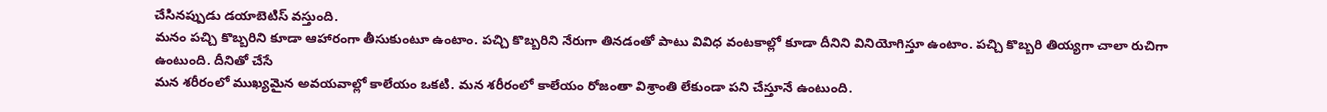చేసినప్పుడు డయాబెటిస్ వస్తుంది.
మనం పచ్చి కొబ్బరిని కూడా ఆహారంగా తీసుకుంటూ ఉంటాం. పచ్చి కొబ్బరిని నేరుగా తినడంతో పాటు వివిధ వంటకాల్లో కూడా దీనిని వినియోగిస్తూ ఉంటాం. పచ్చి కొబ్బరి తియ్యగా చాలా రుచిగా ఉంటుంది. దీనితో చేసే
మన శరీరంలో ముఖ్యమైన అవయవాల్లో కాలేయం ఒకటి. మన శరీరంలో కాలేయం రోజంతా విశ్రాంతి లేకుండా పని చేస్తూనే ఉంటుంది.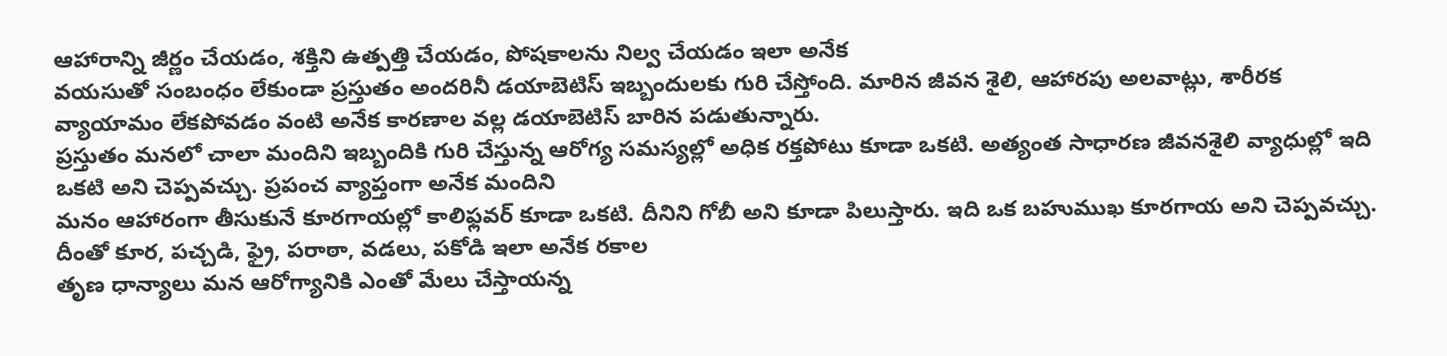ఆహారాన్ని జీర్ణం చేయడం, శక్తిని ఉత్పత్తి చేయడం, పోషకాలను నిల్వ చేయడం ఇలా అనేక
వయసుతో సంబంధం లేకుండా ప్రస్తుతం అందరినీ డయాబెటిస్ ఇబ్బందులకు గురి చేస్తోంది. మారిన జీవన శైలి, ఆహారపు అలవాట్లు, శారీరక వ్యాయామం లేకపోవడం వంటి అనేక కారణాల వల్ల డయాబెటిస్ బారిన పడుతున్నారు.
ప్రస్తుతం మనలో చాలా మందిని ఇబ్బందికి గురి చేస్తున్న ఆరోగ్య సమస్యల్లో అధిక రక్తపోటు కూడా ఒకటి. అత్యంత సాధారణ జీవనశైలి వ్యాధుల్లో ఇది ఒకటి అని చెప్పవచ్చు. ప్రపంచ వ్యాప్తంగా అనేక మందిని
మనం ఆహారంగా తీసుకునే కూరగాయల్లో కాలిఫ్లవర్ కూడా ఒకటి. దీనిని గోబీ అని కూడా పిలుస్తారు. ఇది ఒక బహుముఖ కూరగాయ అని చెప్పవచ్చు. దీంతో కూర, పచ్చడి, ఫ్రై, పరాఠా, వడలు, పకోడి ఇలా అనేక రకాల
తృణ ధాన్యాలు మన ఆరోగ్యానికి ఎంతో మేలు చేస్తాయన్న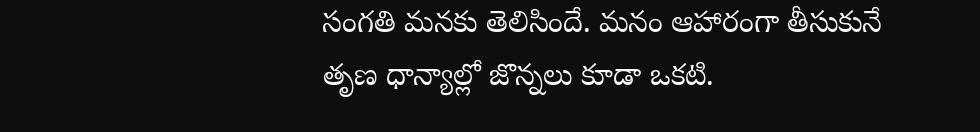సంగతి మనకు తెలిసిందే. మనం ఆహారంగా తీసుకునే తృణ ధాన్యాల్లో జొన్నలు కూడా ఒకటి.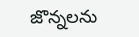జొన్నలను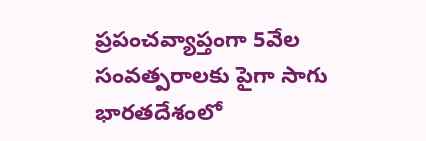ప్రపంచవ్యాప్తంగా 5వేల సంవత్పరాలకు పైగా సాగు
భారతదేశంలో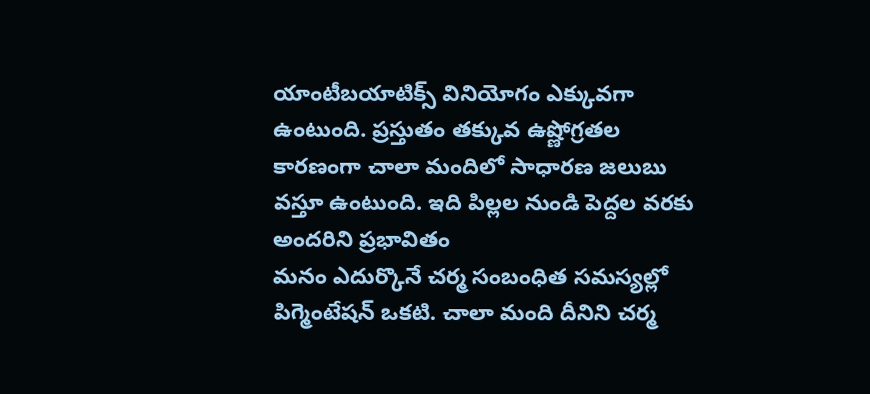యాంటీబయాటిక్స్ వినియోగం ఎక్కువగా ఉంటుంది. ప్రస్తుతం తక్కువ ఉష్ణోగ్రతల కారణంగా చాలా మందిలో సాధారణ జలుబు వస్తూ ఉంటుంది. ఇది పిల్లల నుండి పెద్దల వరకు అందరిని ప్రభావితం
మనం ఎదుర్కొనే చర్మ సంబంధిత సమస్యల్లో పిగ్మెంటేషన్ ఒకటి. చాలా మంది దీనిని చర్మ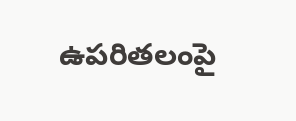ఉపరితలంపై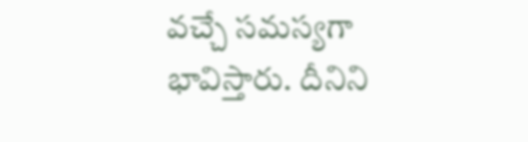వచ్చే సమస్యగా భావిస్తారు. దీనిని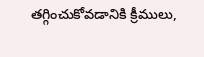తగ్గించుకోవడానికి క్రీములు,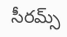సీరమ్స్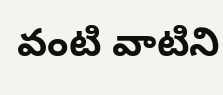వంటి వాటిని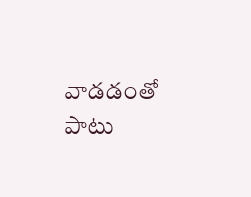వాడడంతో పాటు